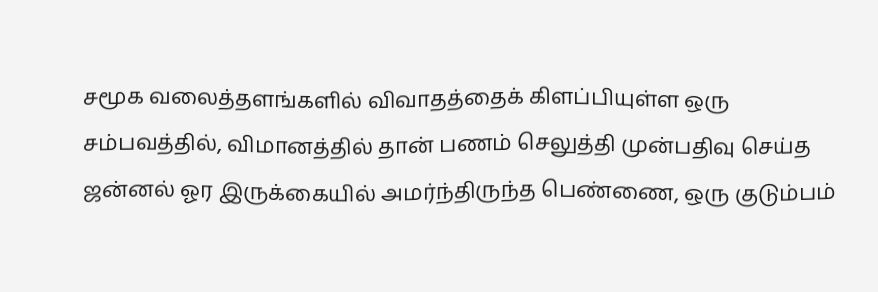சமூக வலைத்தளங்களில் விவாதத்தைக் கிளப்பியுள்ள ஒரு சம்பவத்தில், விமானத்தில் தான் பணம் செலுத்தி முன்பதிவு செய்த ஜன்னல் ஓர இருக்கையில் அமர்ந்திருந்த பெண்ணை, ஒரு குடும்பம்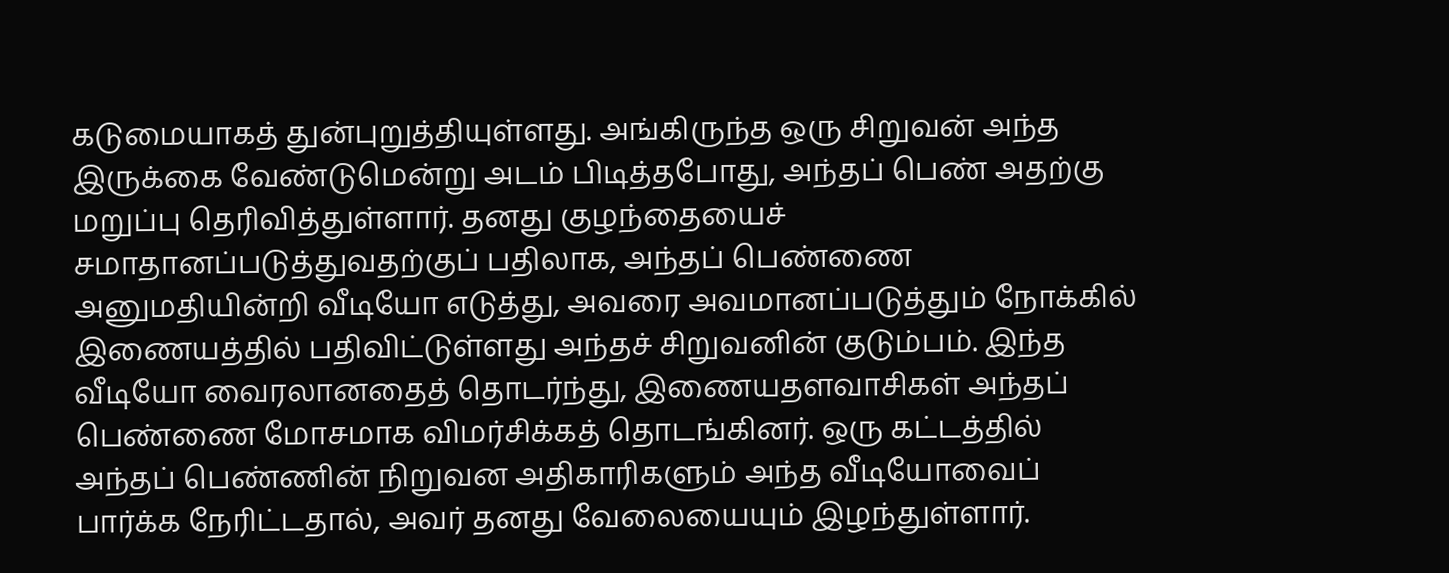கடுமையாகத் துன்புறுத்தியுள்ளது. அங்கிருந்த ஒரு சிறுவன் அந்த இருக்கை வேண்டுமென்று அடம் பிடித்தபோது, அந்தப் பெண் அதற்கு மறுப்பு தெரிவித்துள்ளார். தனது குழந்தையைச் சமாதானப்படுத்துவதற்குப் பதிலாக, அந்தப் பெண்ணை அனுமதியின்றி வீடியோ எடுத்து, அவரை அவமானப்படுத்தும் நோக்கில் இணையத்தில் பதிவிட்டுள்ளது அந்தச் சிறுவனின் குடும்பம். இந்த வீடியோ வைரலானதைத் தொடர்ந்து, இணையதளவாசிகள் அந்தப் பெண்ணை மோசமாக விமர்சிக்கத் தொடங்கினர். ஒரு கட்டத்தில் அந்தப் பெண்ணின் நிறுவன அதிகாரிகளும் அந்த வீடியோவைப் பார்க்க நேரிட்டதால், அவர் தனது வேலையையும் இழந்துள்ளார்.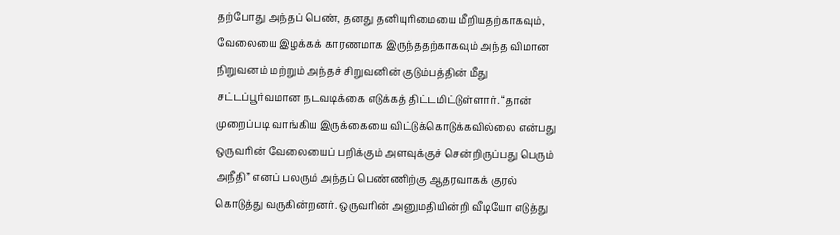தற்போது அந்தப் பெண், தனது தனியுரிமையை மீறியதற்காகவும், வேலையை இழக்கக் காரணமாக இருந்ததற்காகவும் அந்த விமான நிறுவனம் மற்றும் அந்தச் சிறுவனின் குடும்பத்தின் மீது சட்டப்பூர்வமான நடவடிக்கை எடுக்கத் திட்டமிட்டுள்ளார். “தான் முறைப்படி வாங்கிய இருக்கையை விட்டுக்கொடுக்கவில்லை என்பது ஒருவரின் வேலையைப் பறிக்கும் அளவுக்குச் சென்றிருப்பது பெரும் அநீதி” எனப் பலரும் அந்தப் பெண்ணிற்கு ஆதரவாகக் குரல் கொடுத்து வருகின்றனர். ஒருவரின் அனுமதியின்றி வீடியோ எடுத்து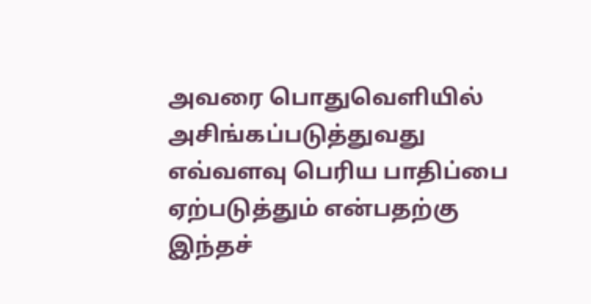அவரை பொதுவெளியில் அசிங்கப்படுத்துவது எவ்வளவு பெரிய பாதிப்பை ஏற்படுத்தும் என்பதற்கு இந்தச்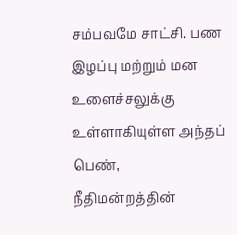சம்பவமே சாட்சி. பண இழப்பு மற்றும் மன உளைச்சலுக்கு உள்ளாகியுள்ள அந்தப் பெண், நீதிமன்றத்தின்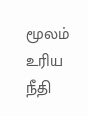மூலம் உரிய நீதி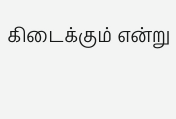கிடைக்கும் என்று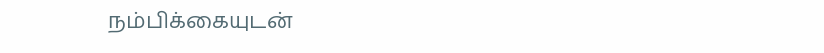நம்பிக்கையுடன்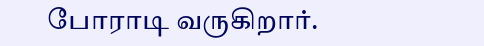போராடி வருகிறார்.